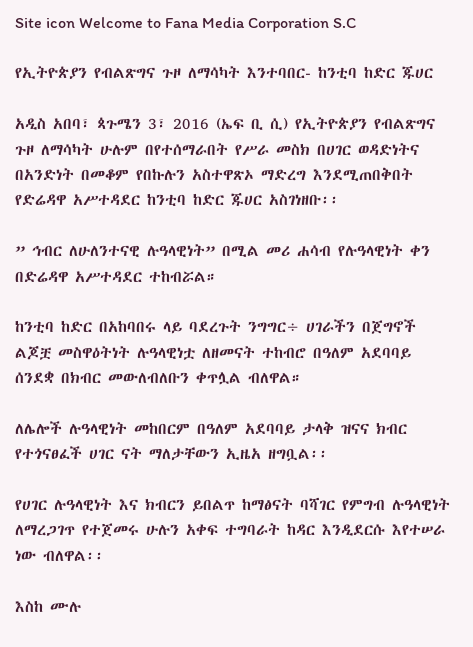Site icon Welcome to Fana Media Corporation S.C

የኢትዮጵያን የብልጽግና ጉዞ ለማሳካት እንተባበር- ከንቲባ ከድር ጁሀር

አዲስ አበባ፣ ጳጉሜን 3፣ 2016 (ኤፍ ቢ ሲ) የኢትዮጵያን የብልጽግና ጉዞ ለማሳካት ሁሉም በየተሰማራበት የሥራ መስክ በሀገር ወዳድነትና በአንድነት በመቆም የበኩሉን አስተዋጽኦ ማድረግ እንደሚጠበቅበት የድሬዳዋ አሥተዳደር ከንቲባ ከድር ጁሀር አስገነዘቡ፡፡

” ኅብር ለሁለንተናዊ ሉዓላዊነት” በሚል መሪ ሐሳብ የሉዓላዊነት ቀን በድሬዳዋ አሥተዳደር ተከብሯል።

ከንቲባ ከድር በአከባበሩ ላይ ባደረጉት ንግግር÷ ሀገራችን በጀግኖች ልጆቿ መስዋዕትነት ሉዓላዊነቷ ለዘመናት ተከብሮ በዓለም አደባባይ ሰንደቋ በክብር መውለብለቡን ቀጥሏል ብለዋል።

ለሌሎች ሉዓላዊነት መከበርም በዓለም አደባባይ ታላቅ ዝናና ክብር የተጎናፀፈች ሀገር ናት ማለታቸውን ኢዜአ ዘግቧል፡፡

የሀገር ሉዓላዊነት እና ክብርን ይበልጥ ከማፅናት ባሻገር የምግብ ሉዓላዊነት ለማረጋገጥ የተጀመሩ ሁሉን አቀፍ ተግባራት ከዳር እንዲደርሱ እየተሠራ ነው ብለዋል፡፡

እስከ ሙሉ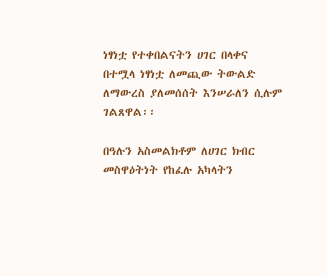ነፃነቷ የተቀበልናትን ሀገር በላቀና በተሟላ ነፃነቷ ለመጪው ትውልድ ለማውረስ ያለመሰሰት እንሠራለን ሲሉም ገልጸዋል፡፡

በዓሉን አስመልክቶም ለሀገር ክብር መስዋዕትነት የከፈሉ አካላትን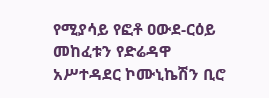የሚያሳይ የፎቶ ዐውደ-ርዕይ መከፈቱን የድሬዳዋ አሥተዳደር ኮሙኒኬሽን ቢሮ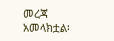መረጃ አመላክቷል፡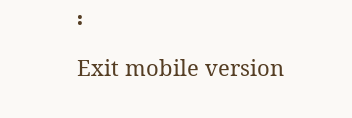፡

Exit mobile version